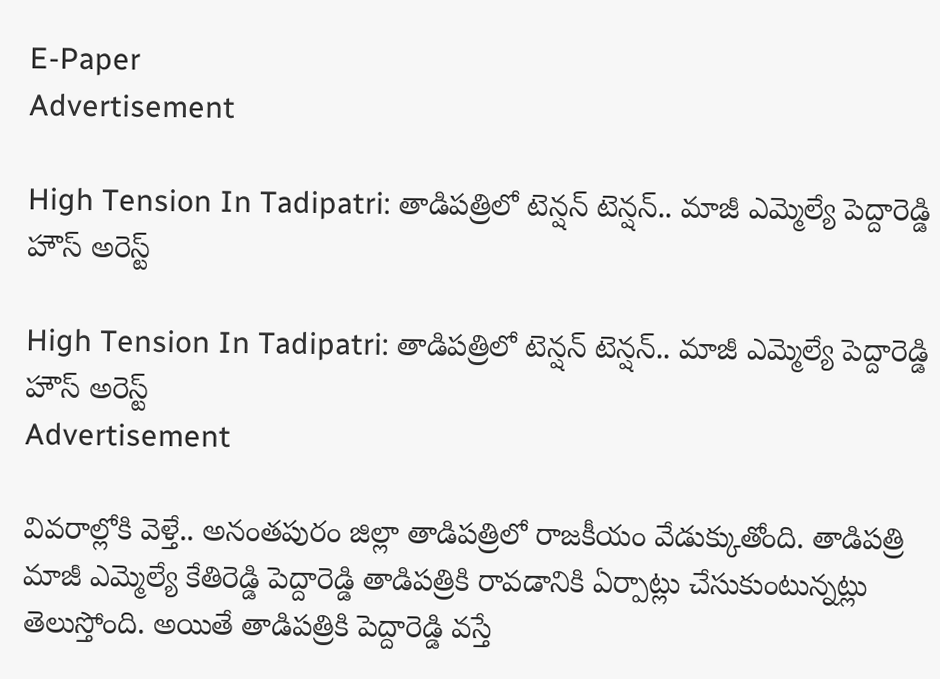E-Paper
Advertisement

High Tension In Tadipatri: తాడిపత్రిలో టెన్షన్ టెన్షన్‌.. మాజీ ఎమ్మెల్యే పెద్దారెడ్డి హౌస్ అరెస్ట్

High Tension In Tadipatri: తాడిపత్రిలో టెన్షన్ టెన్షన్‌.. మాజీ ఎమ్మెల్యే పెద్దారెడ్డి హౌస్ అరెస్ట్
Advertisement

వివరాల్లోకి వెళ్తే.. అనంతపురం జిల్లా తాడిపత్రిలో రాజకీయం వేడుక్కుతోంది. తాడిపత్రి మాజీ ఎమ్మెల్యే కేతిరెడ్డి పెద్దారెడ్డి తాడిపత్రికి రావడానికి ఏర్పాట్లు చేసుకుంటున్నట్లు తెలుస్తోంది. అయితే తాడిపత్రికి పెద్దారెడ్డి వస్తే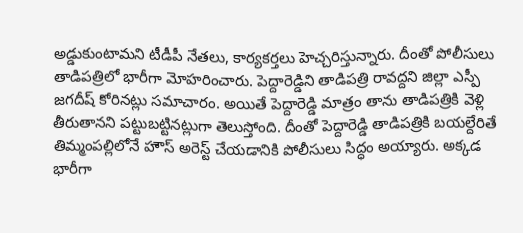అడ్డుకుంటామని టీడీపీ నేతలు, కార్యకర్తలు హెచ్చరిస్తున్నారు. దీంతో పోలీసులు తాడిపత్రిలో భారీగా మోహరించారు. పెద్దారెడ్డిని తాడిపత్రి రావద్దని జిల్లా ఎస్పీ జగదీష్ కోరినట్లు సమాచారం. అయితే పెద్దారెడ్డి మాత్రం తాను తాడిపత్రికి వెళ్లి తీరుతానని పట్టుబట్టినట్లుగా తెలుస్తోంది. దీంతో పెద్దారెడ్డి తాడిపత్రికి బయల్దేరితే తిమ్మంపల్లిలోనే హౌస్ అరెస్ట్ చేయడానికి పోలీసులు సిద్ధం అయ్యారు. అక్కడ భారీగా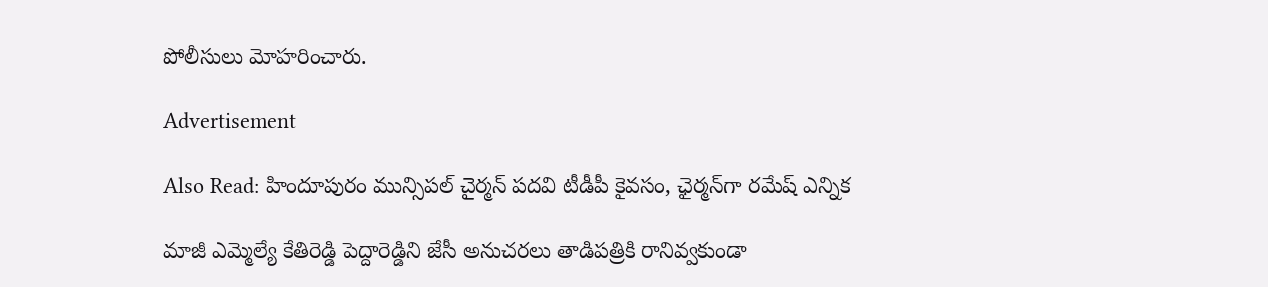పోలీసులు మోహరించారు.

Advertisement

Also Read: హిందూపురం మున్సిపల్ చైర్మన్ పదవి టీడీపీ కైవసం, ఛైర్మన్‌గా రమేష్ ఎన్నిక

మాజీ ఎమ్మెల్యే కేతిరెడ్డి పెద్దారెడ్డిని జేసీ అనుచరలు తాడిపత్రికి రానివ్వకుండా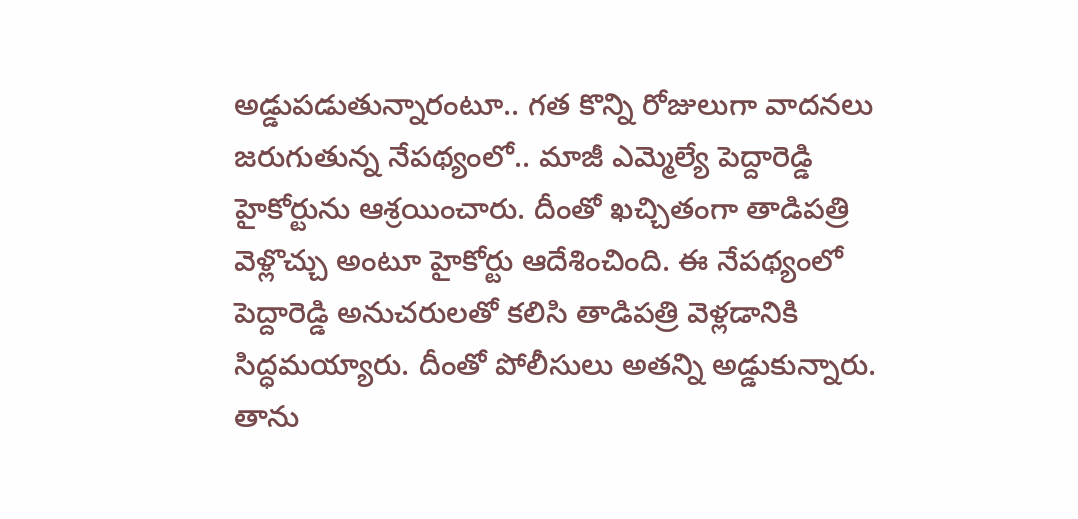అడ్డుపడుతున్నారంటూ.. గత కొన్ని రోజులుగా వాదనలు జరుగుతున్న నేపథ్యంలో.. మాజీ ఎమ్మెల్యే పెద్దారెడ్డి హైకోర్టును ఆశ్రయించారు. దీంతో ఖచ్చితంగా తాడిపత్రి వెళ్లొచ్చు అంటూ హైకోర్టు ఆదేశించింది. ఈ నేపథ్యంలో పెద్దారెడ్డి అనుచరులతో కలిసి తాడిపత్రి వెళ్లడానికి సిద్ధమయ్యారు. దీంతో పోలీసులు అతన్ని అడ్డుకున్నారు. తాను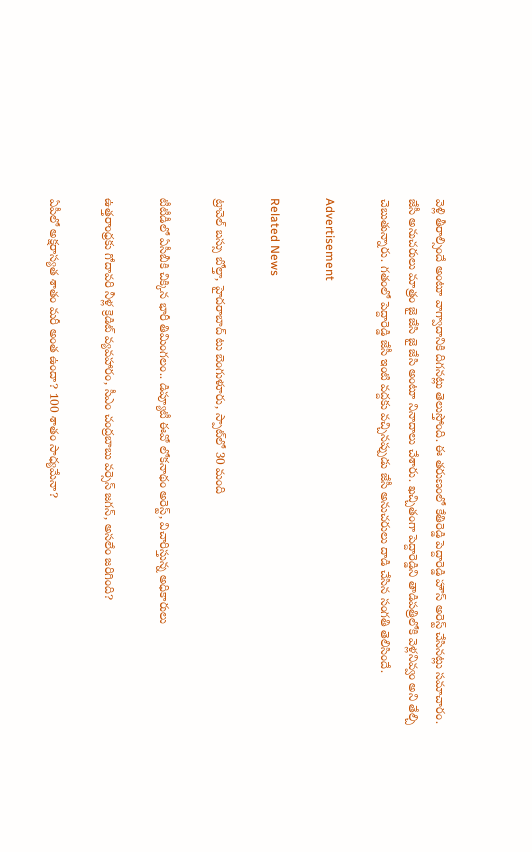వెళ్లి తీరాల్సిందే అంటూ వాగ్వాదానికి దిగనట్లు తెలుస్తోంది. ఈ తరుణంలో కేతిరెడ్డి పెద్దారెడ్డి హౌస్ అరెస్ట్ చేసినట్లు సమాచారం. జేసీ అనుచరులు మాత్రం జై జేసి జై జేసి అంటూ నినాదాలు చేశారు. ఖచ్చితంగా పెద్దారెడ్డిని తాడిపత్రిలోకి వెళ్లనివ్వం అని తేల్చి చెబుతున్నారు. గతంలో పెద్దారెడ్డి జేసీ ఇంటి వద్దకు వచ్చినప్పుడు జేసీ అనుచరులు దాడి చేసిన సంగతి తెలిసిందే.

Advertisement

Related News

ట్రావెల్ బస్సు బోల్తా, హైదరాబాద్ టు బెంగుళూరు, స్పాట్‌లో 30 మంది

టీటీడీలో ఏసీబీకి చిక్కిన భారీ తిమింగలం.. డిప్యూటీ ఈవో లోకనాథం అరెస్ట్, విచారిస్తున్న అధికారులు

ఉత్తరాంధ్రకు గోదావరి నీళ్ల క్రెడిట్ వ్యవహారం, సీఎం చంద్రబాబు వర్సెస్ జగన్, అసలేం జరిగింది?

ఏపీలో అక్షరాస్యత శాతం మరీ అంత ఉందా? 100 శాతం సాధ్యమేనా?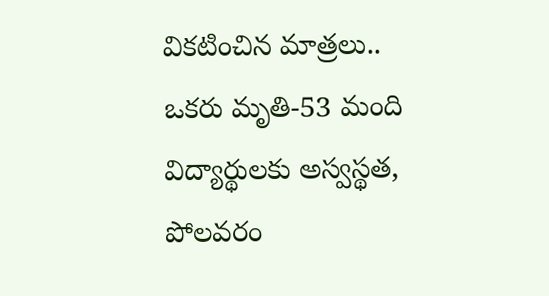వికటించిన మాత్రలు.. ఒకరు మృతి-53 మంది విద్యార్థులకు అస్వస్థత, పోలవరం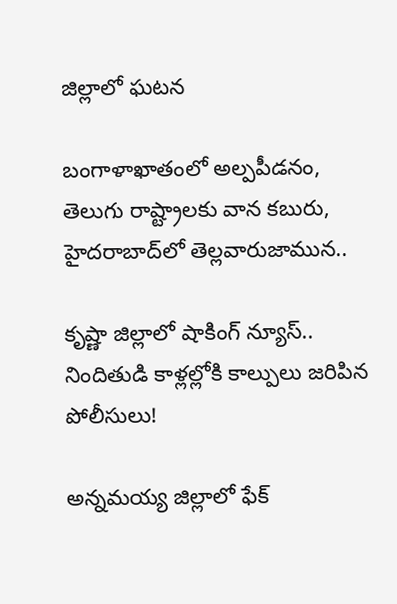జిల్లాలో ఘటన

బంగాళాఖాతంలో అల్పపీడనం, తెలుగు రాష్ట్రాలకు వాన కబురు, హైదరాబాద్‌లో తెల్లవారుజామున..

కృష్ణా జిల్లాలో షాకింగ్ న్యూస్.. నిందితుడి కాళ్లల్లోకి కాల్పులు జరిపిన పోలీసులు!

అన్నమయ్య జిల్లాలో ఫేక్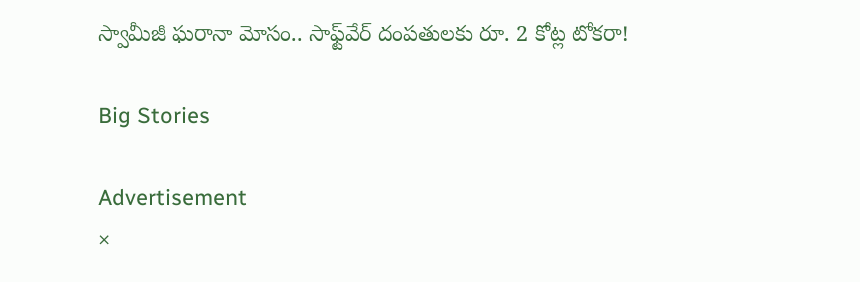స్వామీజీ ఘరానా మోసం.. సాఫ్ట్‌వేర్ దంపతులకు రూ. 2 కోట్ల టోకరా!

Big Stories

Advertisement
×